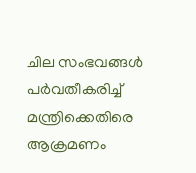ചില സംഭവങ്ങൾ പർവതീകരിച്ച് മന്ത്രിക്കെതിരെ ആക്രമണം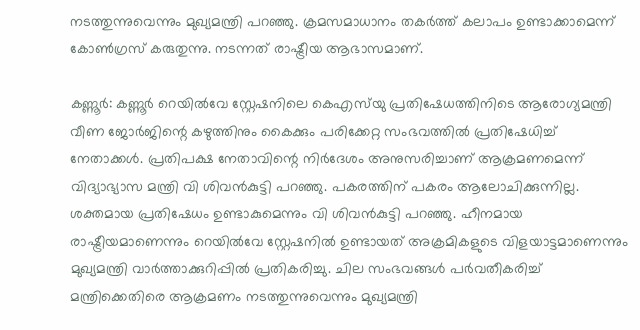നടത്തുന്നുവെന്നും മുഖ്യമന്ത്രി പറഞ്ഞു. ക്രമസമാധാനം തകർത്ത് കലാപം ഉണ്ടാക്കാമെന്ന് കോൺഗ്രസ് കരുതുന്നു. നടന്നത് രാഷ്ട്രീയ ആഭാസമാണ്.

കണ്ണൂർ: കണ്ണൂർ റെയിൽവേ സ്റ്റേഷനിലെ കെഎസ്‍യു പ്രതിഷേധത്തിനിടെ ആരോഗ്യമന്ത്രി വീണ ജോർജിന്റെ കഴുത്തിനും കൈക്കും പരിക്കേറ്റ സംഭവത്തിൽ പ്രതിഷേധിച്ച് നേതാക്കൾ. പ്രതിപക്ഷ നേതാവിന്റെ നിർദേശം അനുസരിച്ചാണ് ആക്രമണമെന്ന് വിദ്യാഭ്യാസ മന്ത്രി വി ശിവൻകുട്ടി പറഞ്ഞു. പകരത്തിന് പകരം ആലോചിക്കുന്നില്ല. ശക്തമായ പ്രതിഷേധം ഉണ്ടാകുമെന്നും വി ശിവൻകുട്ടി പറഞ്ഞു. ഹീനമായ രാഷ്ട്രീയമാണെന്നും റെയിൽവേ സ്റ്റേഷനിൽ ഉണ്ടായത് അക്രമികളുടെ വിളയാട്ടമാണെന്നും മുഖ്യമന്ത്രി വാർത്താക്കുറിപ്പിൽ പ്രതികരിച്ചു. ചില സംഭവങ്ങൾ പർവതീകരിച്ച് മന്ത്രിക്കെതിരെ ആക്രമണം നടത്തുന്നുവെന്നും മുഖ്യമന്ത്രി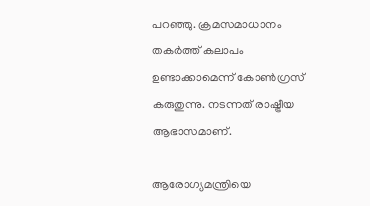പറഞ്ഞു. ക്രമസമാധാനം തകർത്ത് കലാപം ഉണ്ടാക്കാമെന്ന് കോൺഗ്രസ് കരുതുന്നു. നടന്നത് രാഷ്ട്രീയ ആഭാസമാണ്.

ആരോഗ്യമന്ത്രിയെ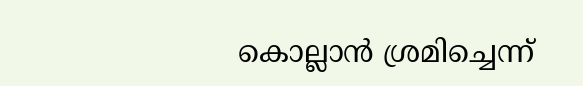കൊല്ലാൻ ശ്രമിച്ചെന്ന്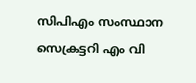സിപിഎം സംസ്ഥാന സെക്രട്ടറി എം വി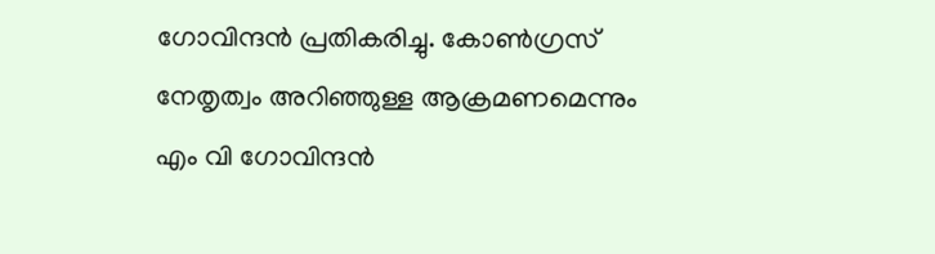ഗോവിന്ദൻ പ്രതികരിച്ചു. കോണ്‍ഗ്രസ് നേതൃത്വം അറിഞ്ഞുള്ള ആക്രമണമെന്നും എം വി ഗോവിന്ദൻ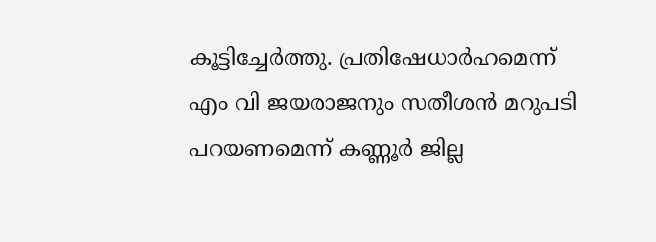കൂട്ടിച്ചേര്‍ത്തു. പ്രതിഷേധാര്‍ഹമെന്ന് എം വി ജയരാജനും സതീശൻ മറുപടി പറയണമെന്ന് കണ്ണൂര്‍ ജില്ല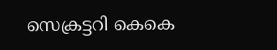സെക്രട്ടറി കെകെ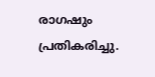രാഗഷും പ്രതികരിച്ചു.